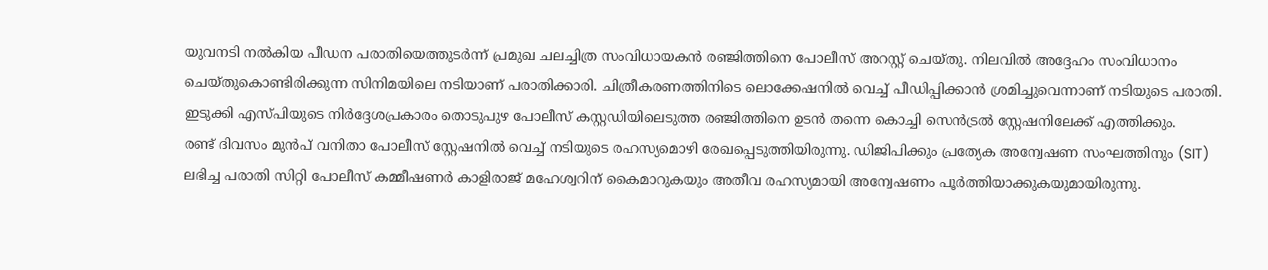യുവനടി നൽകിയ പീഡന പരാതിയെത്തുടർന്ന് പ്രമുഖ ചലച്ചിത്ര സംവിധായകൻ രഞ്ജിത്തിനെ പോലീസ് അറസ്റ്റ് ചെയ്തു. നിലവിൽ അദ്ദേഹം സംവിധാനം ചെയ്തുകൊണ്ടിരിക്കുന്ന സിനിമയിലെ നടിയാണ് പരാതിക്കാരി. ചിത്രീകരണത്തിനിടെ ലൊക്കേഷനിൽ വെച്ച് പീഡിപ്പിക്കാൻ ശ്രമിച്ചുവെന്നാണ് നടിയുടെ പരാതി. ഇടുക്കി എസ്പിയുടെ നിർദ്ദേശപ്രകാരം തൊടുപുഴ പോലീസ് കസ്റ്റഡിയിലെടുത്ത രഞ്ജിത്തിനെ ഉടൻ തന്നെ കൊച്ചി സെൻട്രൽ സ്റ്റേഷനിലേക്ക് എത്തിക്കും.
രണ്ട് ദിവസം മുൻപ് വനിതാ പോലീസ് സ്റ്റേഷനിൽ വെച്ച് നടിയുടെ രഹസ്യമൊഴി രേഖപ്പെടുത്തിയിരുന്നു. ഡിജിപിക്കും പ്രത്യേക അന്വേഷണ സംഘത്തിനും (SIT) ലഭിച്ച പരാതി സിറ്റി പോലീസ് കമ്മീഷണർ കാളിരാജ് മഹേശ്വറിന് കൈമാറുകയും അതീവ രഹസ്യമായി അന്വേഷണം പൂർത്തിയാക്കുകയുമായിരുന്നു.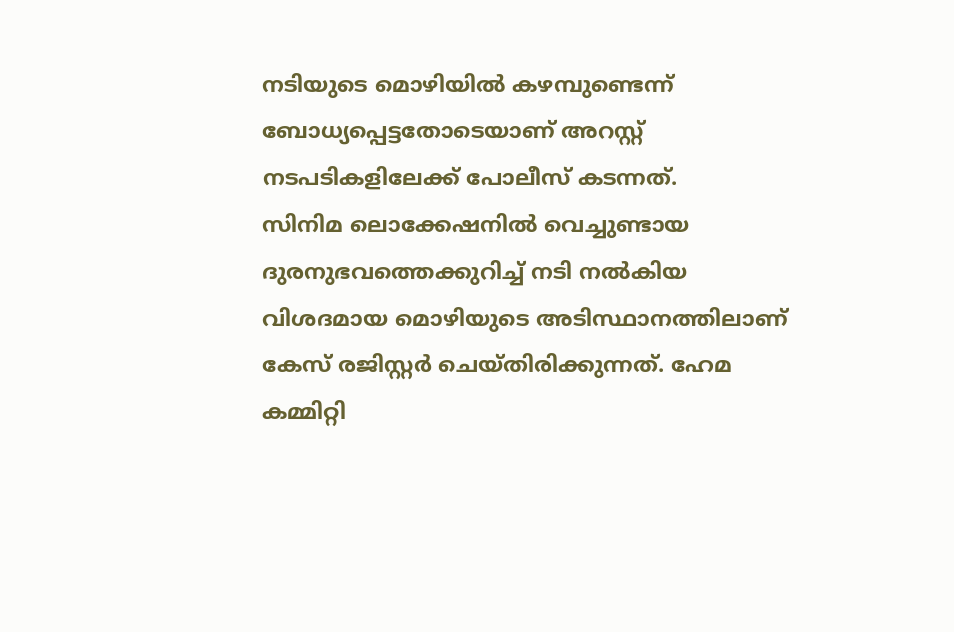നടിയുടെ മൊഴിയിൽ കഴമ്പുണ്ടെന്ന് ബോധ്യപ്പെട്ടതോടെയാണ് അറസ്റ്റ് നടപടികളിലേക്ക് പോലീസ് കടന്നത്.
സിനിമ ലൊക്കേഷനിൽ വെച്ചുണ്ടായ ദുരനുഭവത്തെക്കുറിച്ച് നടി നൽകിയ വിശദമായ മൊഴിയുടെ അടിസ്ഥാനത്തിലാണ് കേസ് രജിസ്റ്റർ ചെയ്തിരിക്കുന്നത്. ഹേമ കമ്മിറ്റി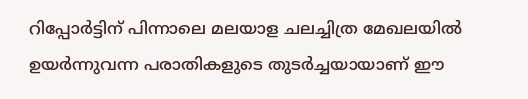റിപ്പോർട്ടിന് പിന്നാലെ മലയാള ചലച്ചിത്ര മേഖലയിൽ ഉയർന്നുവന്ന പരാതികളുടെ തുടർച്ചയായാണ് ഈ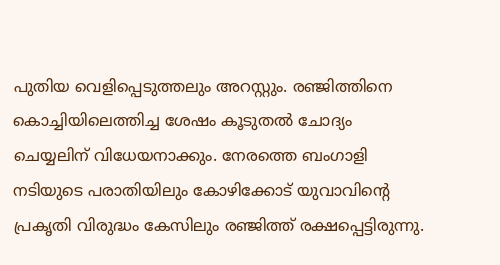പുതിയ വെളിപ്പെടുത്തലും അറസ്റ്റും. രഞ്ജിത്തിനെ കൊച്ചിയിലെത്തിച്ച ശേഷം കൂടുതൽ ചോദ്യം ചെയ്യലിന് വിധേയനാക്കും. നേരത്തെ ബംഗാളി നടിയുടെ പരാതിയിലും കോഴിക്കോട് യുവാവിന്റെ പ്രകൃതി വിരുദ്ധം കേസിലും രഞ്ജിത്ത് രക്ഷപ്പെട്ടിരുന്നു.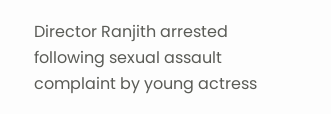Director Ranjith arrested following sexual assault complaint by young actress